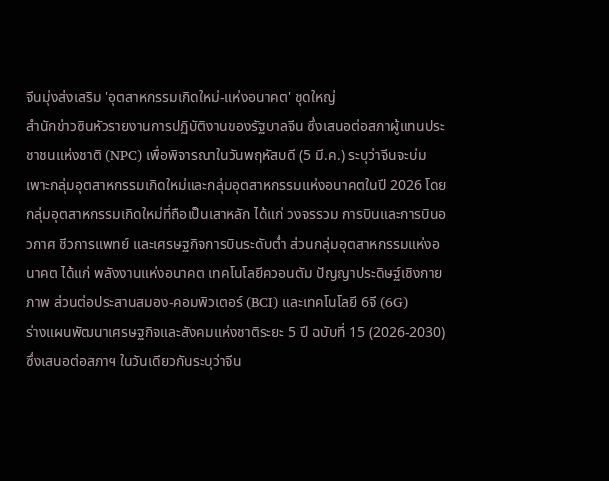จีนมุ่งส่งเสริม 'อุตสาหกรรมเกิดใหม่-แห่งอนาคต' ชุดใหญ่
สำนักข่าวซินหัวรายงานการปฏิบัติงานของรัฐบาลจีน ซึ่งเสนอต่อสภาผู้แทนประชาชนแห่งชาติ (NPC) เพื่อพิจารณาในวันพฤหัสบดี (5 มี.ค.) ระบุว่าจีนจะบ่มเพาะกลุ่มอุตสาหกรรมเกิดใหม่และกลุ่มอุตสาหกรรมแห่งอนาคตในปี 2026 โดยกลุ่มอุตสาหกรรมเกิดใหม่ที่ถือเป็นเสาหลัก ได้แก่ วงจรรวม การบินและการบินอวกาศ ชีวการแพทย์ และเศรษฐกิจการบินระดับต่ำ ส่วนกลุ่มอุตสาหกรรมแห่งอนาคต ได้แก่ พลังงานแห่งอนาคต เทคโนโลยีควอนตัม ปัญญาประดิษฐ์เชิงกายภาพ ส่วนต่อประสานสมอง-คอมพิวเตอร์ (BCI) และเทคโนโลยี 6จี (6G)
ร่างแผนพัฒนาเศรษฐกิจและสังคมแห่งชาติระยะ 5 ปี ฉบับที่ 15 (2026-2030) ซึ่งเสนอต่อสภาฯ ในวันเดียวกันระบุว่าจีน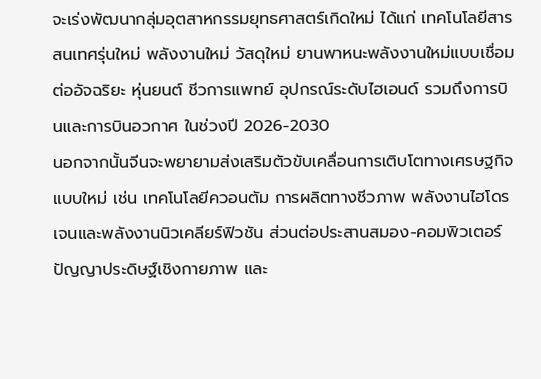จะเร่งพัฒนากลุ่มอุตสาหกรรมยุทธศาสตร์เกิดใหม่ ได้แก่ เทคโนโลยีสารสนเทศรุ่นใหม่ พลังงานใหม่ วัสดุใหม่ ยานพาหนะพลังงานใหม่แบบเชื่อมต่ออัจฉริยะ หุ่นยนต์ ชีวการแพทย์ อุปกรณ์ระดับไฮเอนด์ รวมถึงการบินและการบินอวกาศ ในช่วงปี 2026-2030
นอกจากนั้นจีนจะพยายามส่งเสริมตัวขับเคลื่อนการเติบโตทางเศรษฐกิจแบบใหม่ เช่น เทคโนโลยีควอนตัม การผลิตทางชีวภาพ พลังงานไฮโดรเจนและพลังงานนิวเคลียร์ฟิวชัน ส่วนต่อประสานสมอง-คอมพิวเตอร์ ปัญญาประดิษฐ์เชิงกายภาพ และ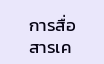การสื่อสารเค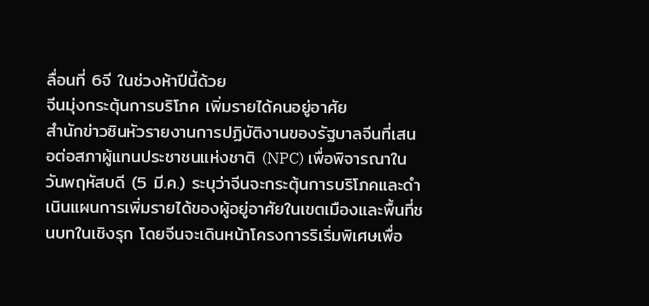ลื่อนที่ 6จี ในช่วงห้าปีนี้ด้วย
จีนมุ่งกระตุ้นการบริโภค เพิ่มรายได้คนอยู่อาศัย
สำนักข่าวซินหัวรายงานการปฏิบัติงานของรัฐบาลจีนที่เสนอต่อสภาผู้แทนประชาชนแห่งชาติ (NPC) เพื่อพิจารณาในวันพฤหัสบดี (5 มี.ค.) ระบุว่าจีนจะกระตุ้นการบริโภคและดำเนินแผนการเพิ่มรายได้ของผู้อยู่อาศัยในเขตเมืองและพื้นที่ชนบทในเชิงรุก โดยจีนจะเดินหน้าโครงการริเริ่มพิเศษเพื่อ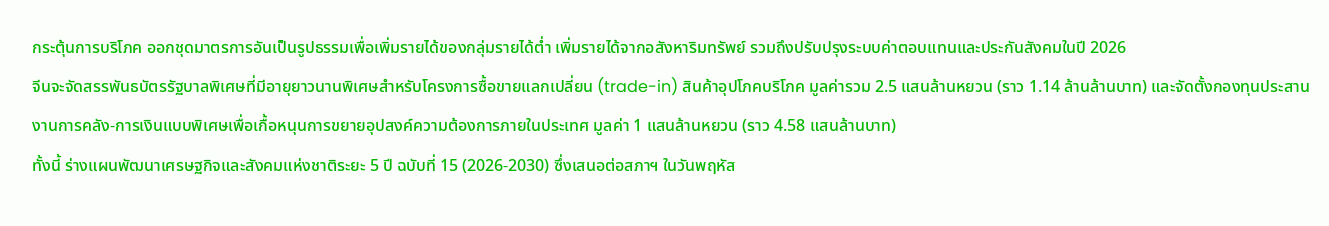กระตุ้นการบริโภค ออกชุดมาตรการอันเป็นรูปธรรมเพื่อเพิ่มรายได้ของกลุ่มรายได้ต่ำ เพิ่มรายได้จากอสังหาริมทรัพย์ รวมถึงปรับปรุงระบบค่าตอบแทนและประกันสังคมในปี 2026
จีนจะจัดสรรพันธบัตรรัฐบาลพิเศษที่มีอายุยาวนานพิเศษสำหรับโครงการซื้อขายแลกเปลี่ยน (trade-in) สินค้าอุปโภคบริโภค มูลค่ารวม 2.5 แสนล้านหยวน (ราว 1.14 ล้านล้านบาท) และจัดตั้งกองทุนประสานงานการคลัง-การเงินแบบพิเศษเพื่อเกื้อหนุนการขยายอุปสงค์ความต้องการภายในประเทศ มูลค่า 1 แสนล้านหยวน (ราว 4.58 แสนล้านบาท)
ทั้งนี้ ร่างแผนพัฒนาเศรษฐกิจและสังคมแห่งชาติระยะ 5 ปี ฉบับที่ 15 (2026-2030) ซึ่งเสนอต่อสภาฯ ในวันพฤหัส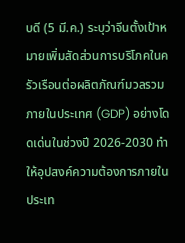บดี (5 มี.ค.) ระบุว่าจีนตั้งเป้าหมายเพิ่มสัดส่วนการบริโภคในครัวเรือนต่อผลิตภัณฑ์มวลรวมภายในประเทศ (GDP) อย่างโดดเด่นในช่วงปี 2026-2030 ทำให้อุปสงค์ความต้องการภายในประเท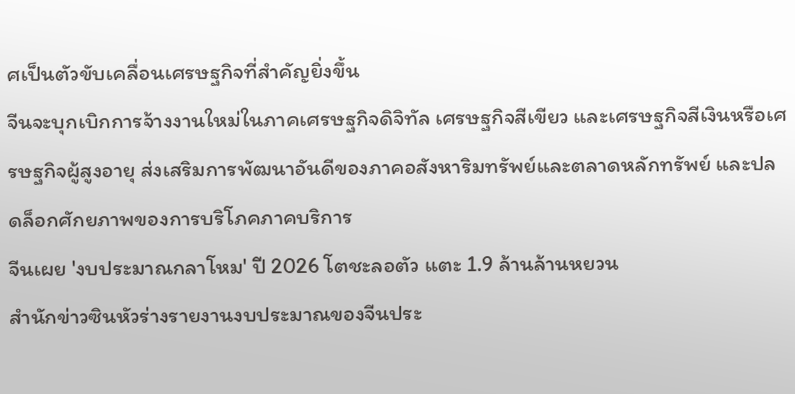ศเป็นตัวขับเคลื่อนเศรษฐกิจที่สำคัญยิ่งขึ้น
จีนจะบุกเบิกการจ้างงานใหม่ในภาคเศรษฐกิจดิจิทัล เศรษฐกิจสีเขียว และเศรษฐกิจสีเงินหรือเศรษฐกิจผู้สูงอายุ ส่งเสริมการพัฒนาอันดีของภาคอสังหาริมทรัพย์และตลาดหลักทรัพย์ และปลดล็อกศักยภาพของการบริโภคภาคบริการ
จีนเผย 'งบประมาณกลาโหม' ปี 2026 โตชะลอตัว แตะ 1.9 ล้านล้านหยวน
สำนักข่าวซินหัวร่างรายงานงบประมาณของจีนประ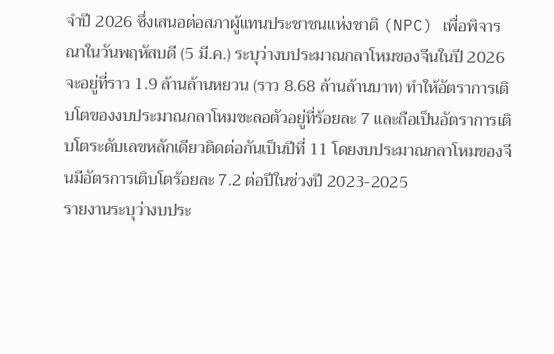จำปี 2026 ซึ่งเสนอต่อสภาผู้แทนประชาชนแห่งชาติ (NPC) เพื่อพิจารณาในวันพฤหัสบดี (5 มี.ค.) ระบุว่างบประมาณกลาโหมของจีนในปี 2026 จะอยู่ที่ราว 1.9 ล้านล้านหยวน (ราว 8.68 ล้านล้านบาท) ทำให้อัตราการเติบโตของงบประมาณกลาโหมชะลอตัวอยู่ที่ร้อยละ 7 และถือเป็นอัตราการเติบโตระดับเลขหลักเดียวติดต่อกันเป็นปีที่ 11 โดยงบประมาณกลาโหมของจีนมีอัตรการเติบโตร้อยละ 7.2 ต่อปีในช่วงปี 2023-2025
รายงานระบุว่างบประ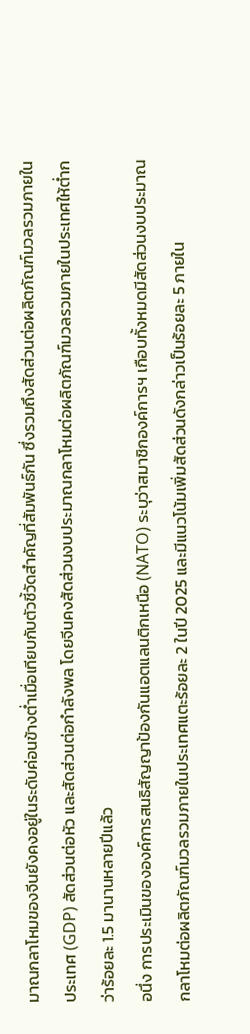มาณกลาโหมของจีนยังคงอยู่ในระดับค่อนข้างต่ำเมื่อเทียบกับตัวชี้วัดสำคัญที่สัมพันธ์กัน ซึ่งรวมถึงสัดส่วนต่อผลิตภัณฑ์มวลรวมภายในประเทศ (GDP) สัดส่วนต่อหัว และสัดส่วนต่อกำลังพล โดยจีนคงสัดส่วนงบประมาณกลาโหมต่อผลิตภัณฑ์มวลรวมภายในประเทศให้ต่ำกว่าร้อยละ 1.5 มานานหลายปีแล้ว
อนึ่ง การประเมินขององค์การสนธิสัญญาป้องกันแอตแลนติกเหนือ (NATO) ระบุว่าสมาชิกองค์การฯ เกือบทั้งหมดมีสัดส่วนงบประมาณกลาโหมต่อผลิตภัณฑ์มวลรวมภายในประเทศแตะร้อยละ 2 ในปี 2025 และมีแนวโน้มเพิ่มสัดส่วนดังกล่าวเป็นร้อยละ 5 ภายใน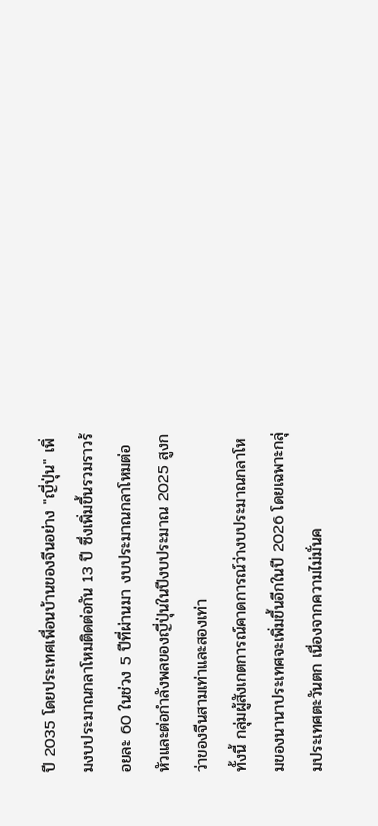ปี 2035 โดยประเทศเพื่อนบ้านของจีนอย่าง "ญี่ปุ่น" เพิ่มงบประมาณกลาโหมติดต่อกัน 13 ปี ซึ่งเพิ่มขึ้นรวมราวร้อยละ 60 ในช่วง 5 ปีที่ผ่านมา งบประมาณกลาโหมต่อหัวและต่อกำลังพลของญี่ปุ่นในปีงบประมาณ 2025 สูงกว่าของจีนสามเท่าและสองเท่า
ทั้งนี้ กลุ่มผู้สังเกตการณ์คาดการณ์ว่างบประมาณกลาโหมของนานาประเทศจะเพิ่มขึ้นอีกในปี 2026 โดยเฉพาะกลุ่มประเทศตะวันตก เนื่องจากความไม่มั่นค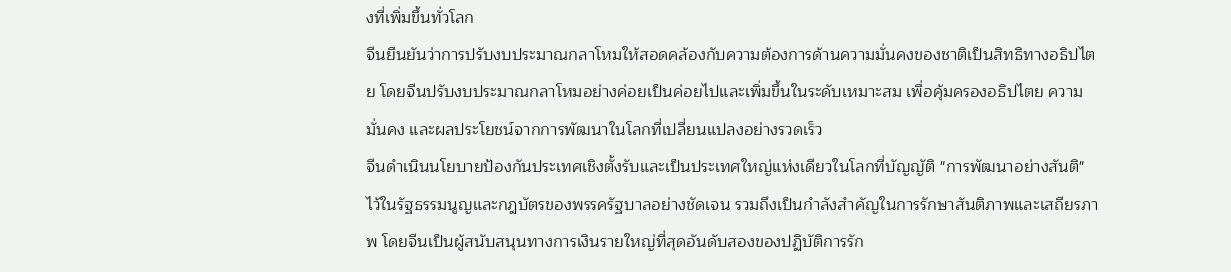งที่เพิ่มขึ้นทั่วโลก
จีนยืนยันว่าการปรับงบประมาณกลาโหมให้สอดคล้องกับความต้องการด้านความมั่นคงของชาติเป็นสิทธิทางอธิปไตย โดยจีนปรับงบประมาณกลาโหมอย่างค่อยเป็นค่อยไปและเพิ่มขึ้นในระดับเหมาะสม เพื่อคุ้มครองอธิปไตย ความมั่นคง และผลประโยชน์จากการพัฒนาในโลกที่เปลี่ยนแปลงอย่างรวดเร็ว
จีนดำเนินนโยบายป้องกันประเทศเชิงตั้งรับและเป็นประเทศใหญ่แห่งเดียวในโลกที่บัญญัติ "การพัฒนาอย่างสันติ" ไว้ในรัฐธรรมนูญและกฎบัตรของพรรครัฐบาลอย่างชัดเจน รวมถึงเป็นกำลังสำคัญในการรักษาสันติภาพและเสถียรภาพ โดยจีนเป็นผู้สนับสนุนทางการเงินรายใหญ่ที่สุดอันดับสองของปฏิบัติการรัก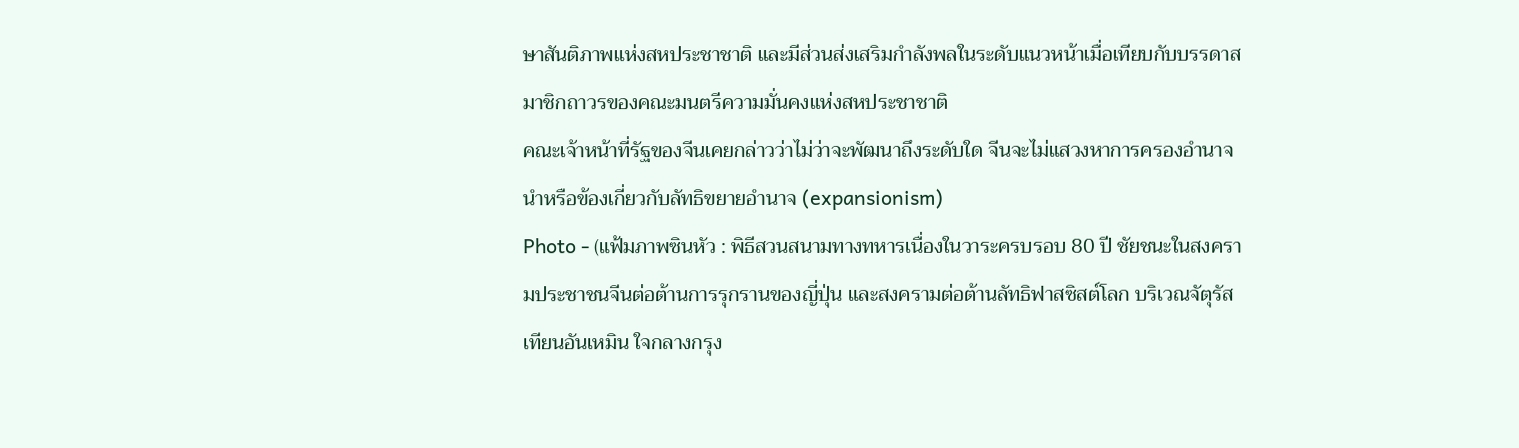ษาสันติภาพแห่งสหประชาชาติ และมีส่วนส่งเสริมกำลังพลในระดับแนวหน้าเมื่อเทียบกับบรรดาสมาชิกถาวรของคณะมนตรีความมั่นคงแห่งสหประชาชาติ
คณะเจ้าหน้าที่รัฐของจีนเคยกล่าวว่าไม่ว่าจะพัฒนาถึงระดับใด จีนจะไม่แสวงหาการครองอำนาจนำหรือข้องเกี่ยวกับลัทธิขยายอำนาจ (expansionism)
Photo - (แฟ้มภาพซินหัว : พิธีสวนสนามทางทหารเนื่องในวาระครบรอบ 80 ปี ชัยชนะในสงครามประชาชนจีนต่อต้านการรุกรานของญี่ปุ่น และสงครามต่อต้านลัทธิฟาสซิสต์โลก บริเวณจัตุรัสเทียนอันเหมิน ใจกลางกรุง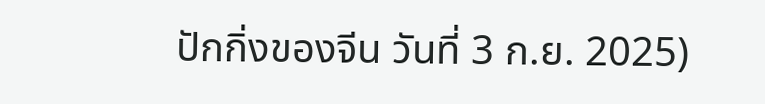ปักกิ่งของจีน วันที่ 3 ก.ย. 2025)